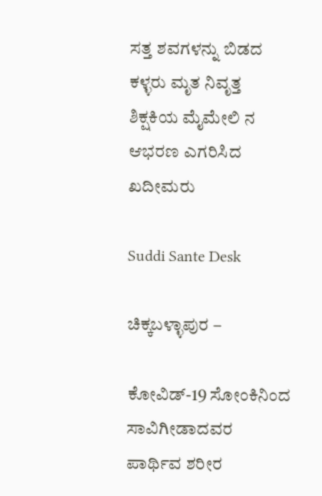ಸತ್ತ ಶವಗಳನ್ನು ಬಿಡದ ಕಳ್ಳರು ಮೃತ ನಿವೃತ್ತ ಶಿಕ್ಷಕಿಯ ಮೈಮೇಲಿ ನ ಆಭರಣ ಎಗರಿಸಿದ ಖದೀಮರು

Suddi Sante Desk

ಚಿಕ್ಕಬಳ್ಳಾಪುರ –

ಕೋವಿಡ್-19 ಸೋಂಕಿನಿಂದ ಸಾವಿಗೀಡಾದವರ ಪಾರ್ಥಿವ ಶರೀರ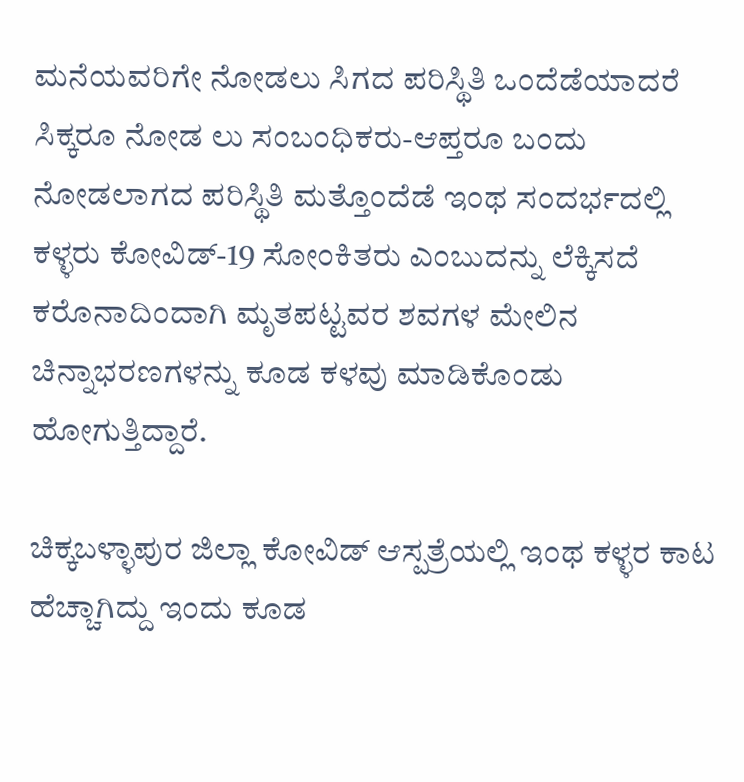ಮನೆಯವರಿಗೇ ನೋಡಲು ಸಿಗದ ಪರಿಸ್ಥಿತಿ ಒಂದೆಡೆಯಾದರೆ ಸಿಕ್ಕರೂ ನೋಡ ಲು ಸಂಬಂಧಿಕರು-ಆಪ್ತರೂ ಬಂದು ನೋಡಲಾಗದ ಪರಿಸ್ಥಿತಿ ಮತ್ತೊಂದೆಡೆ ಇಂಥ ಸಂದರ್ಭದಲ್ಲಿ ಕಳ್ಳರು ಕೋವಿಡ್-19 ಸೋಂಕಿತರು ಎಂಬುದನ್ನು ಲೆಕ್ಕಿಸದೆ ಕರೊನಾದಿಂದಾಗಿ ಮೃತಪಟ್ಟವರ ಶವಗಳ ಮೇಲಿನ ಚಿನ್ನಾಭರಣಗಳನ್ನು ಕೂಡ ಕಳವು ಮಾಡಿಕೊಂಡು ಹೋಗುತ್ತಿದ್ದಾರೆ.

ಚಿಕ್ಕಬಳ್ಳಾಪುರ ಜಿಲ್ಲಾ ಕೋವಿಡ್ ಆಸ್ಪತ್ರೆಯಲ್ಲಿ ಇಂಥ ಕಳ್ಳರ ಕಾಟ ಹೆಚ್ಚಾಗಿದ್ದು ಇಂದು ಕೂಡ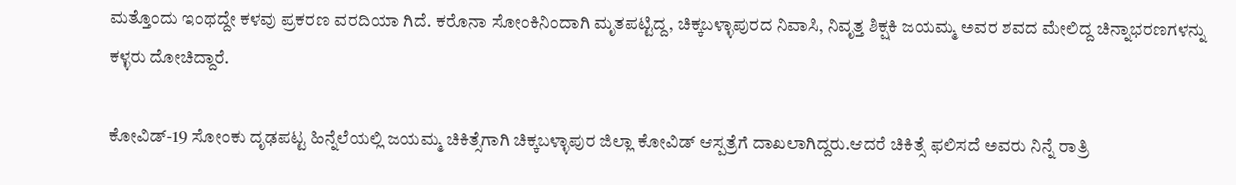ಮತ್ತೊಂದು ಇಂಥದ್ದೇ ಕಳವು ಪ್ರಕರಣ ವರದಿಯಾ ಗಿದೆ. ಕರೊನಾ ಸೋಂಕಿನಿಂದಾಗಿ ಮೃತಪಟ್ಟಿದ್ದ, ಚಿಕ್ಕಬಳ್ಳಾಪುರದ ನಿವಾಸಿ, ನಿವೃತ್ತ ಶಿಕ್ಷಕಿ ಜಯಮ್ಮ ಅವರ ಶವದ ಮೇಲಿದ್ದ ಚಿನ್ನಾಭರಣಗಳನ್ನು ಕಳ್ಳರು ದೋಚಿದ್ದಾರೆ.

ಕೋವಿಡ್-19 ಸೋಂಕು ದೃಢಪಟ್ಟ ಹಿನ್ನೆಲೆಯಲ್ಲಿ ಜಯಮ್ಮ ಚಿಕಿತ್ಸೆಗಾಗಿ ಚಿಕ್ಕಬಳ್ಳಾಪುರ ಜಿಲ್ಲಾ ಕೋವಿಡ್ ಆಸ್ಪತ್ರೆಗೆ ದಾಖಲಾಗಿದ್ದರು.ಆದರೆ ಚಿಕಿತ್ಸೆ ಫಲಿಸದೆ ಅವರು ನಿನ್ನೆ ರಾತ್ರಿ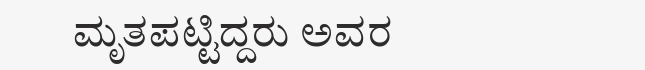ಮೃತಪಟ್ಟಿದ್ದರು ಅವರ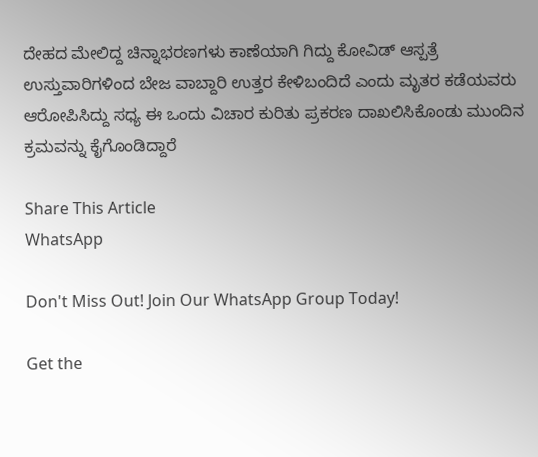ದೇಹದ ಮೇಲಿದ್ದ ಚಿನ್ನಾಭರಣಗಳು ಕಾಣೆಯಾಗಿ ಗಿದ್ದು ಕೋವಿಡ್ ಆಸ್ಪತ್ರೆ ಉಸ್ತುವಾರಿಗಳಿಂದ ಬೇಜ ವಾಬ್ದಾರಿ ಉತ್ತರ ಕೇಳಿಬಂದಿದೆ ಎಂದು ಮೃತರ ಕಡೆಯವರು ಆರೋಪಿಸಿದ್ದು ಸಧ್ಯ ಈ ಒಂದು ವಿಚಾರ ಕುರಿತು ಪ್ರಕರಣ ದಾಖಲಿಸಿಕೊಂಡು ಮುಂದಿನ ಕ್ರಮವನ್ನು ಕೈಗೊಂಡಿದ್ದಾರೆ

Share This Article
WhatsApp

Don't Miss Out! Join Our WhatsApp Group Today!

Get the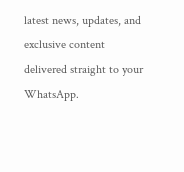latest news, updates, and exclusive content delivered straight to your WhatsApp.